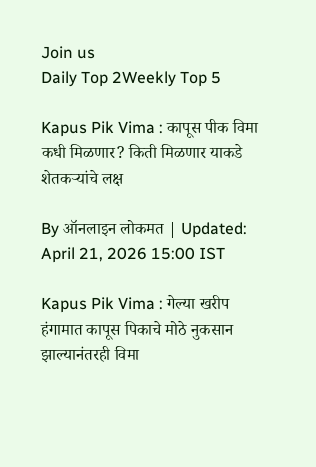Join us
Daily Top 2Weekly Top 5

Kapus Pik Vima : कापूस पीक विमा कधी मिळणार? किती मिळणार याकडे शेतकऱ्यांचे लक्ष

By ऑनलाइन लोकमत | Updated: April 21, 2026 15:00 IST

Kapus Pik Vima : गेल्या खरीप हंगामात कापूस पिकाचे मोठे नुकसान झाल्यानंतरही विमा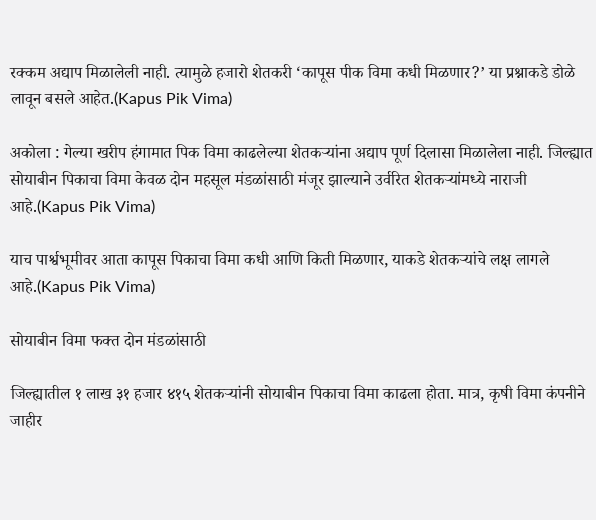रक्कम अद्याप मिळालेली नाही. त्यामुळे हजारो शेतकरी ‘कापूस पीक विमा कधी मिळणार?’ या प्रश्नाकडे डोळे लावून बसले आहेत.(Kapus Pik Vima)

अकोला : गेल्या खरीप हंगामात पिक विमा काढलेल्या शेतकऱ्यांना अद्याप पूर्ण दिलासा मिळालेला नाही. जिल्ह्यात सोयाबीन पिकाचा विमा केवळ दोन महसूल मंडळांसाठी मंजूर झाल्याने उर्वरित शेतकऱ्यांमध्ये नाराजी आहे.(Kapus Pik Vima)

याच पार्श्वभूमीवर आता कापूस पिकाचा विमा कधी आणि किती मिळणार, याकडे शेतकऱ्यांचे लक्ष लागले आहे.(Kapus Pik Vima)

सोयाबीन विमा फक्त दोन मंडळांसाठी

जिल्ह्यातील १ लाख ३१ हजार ४१५ शेतकऱ्यांनी सोयाबीन पिकाचा विमा काढला होता. मात्र, कृषी विमा कंपनीने जाहीर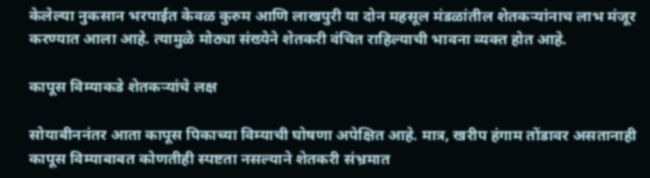केलेल्या नुकसान भरपाईत केवळ कुरुम आणि लाखपुरी या दोन महसूल मंडळांतील शेतकऱ्यांनाच लाभ मंजूर करण्यात आला आहे. त्यामुळे मोठ्या संख्येने शेतकरी वंचित राहिल्याची भावना व्यक्त होत आहे.

कापूस विम्याकडे शेतकऱ्यांचे लक्ष

सोयाबीननंतर आता कापूस पिकाच्या विम्याची घोषणा अपेक्षित आहे. मात्र, खरीप हंगाम तोंडावर असतानाही कापूस विम्याबाबत कोणतीही स्पष्टता नसल्याने शेतकरी संभ्रमात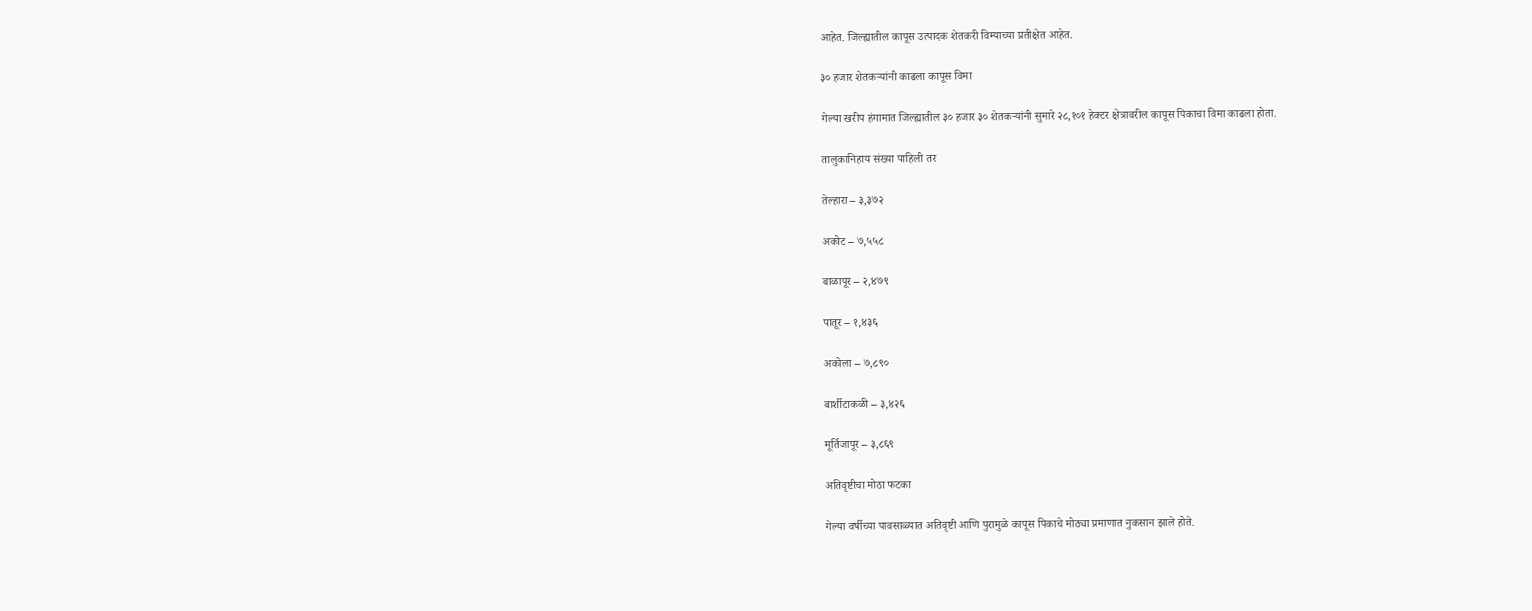आहेत. जिल्ह्यातील कापूस उत्पादक शेतकरी विम्याच्या प्रतीक्षेत आहेत.

३० हजार शेतकऱ्यांनी काढला कापूस विमा

गेल्या खरीप हंगामात जिल्ह्यातील ३० हजार ३० शेतकऱ्यांनी सुमारे २८,१०१ हेक्टर क्षेत्रावरील कापूस पिकाचा विमा काढला होता.

तालुकानिहाय संख्या पाहिली तर

तेल्हारा – ३,३७२

अकोट – ७,५५८

बाळापूर – २,४७९

पातूर – १,४३६

अकोला – ७,८९०

बार्शीटाकळी – ३,४२६

मूर्तिजापूर – ३,८६९

अतिवृष्टीचा मोठा फटका

गेल्या वर्षीच्या पावसाळ्यात अतिवृष्टी आणि पुरामुळे कापूस पिकाचे मोठ्या प्रमाणात नुकसान झाले होते.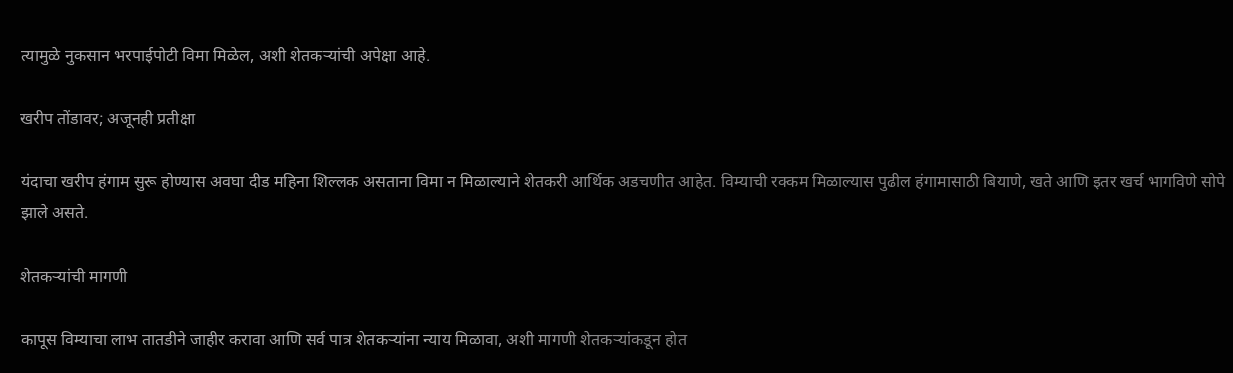त्यामुळे नुकसान भरपाईपोटी विमा मिळेल, अशी शेतकऱ्यांची अपेक्षा आहे.

खरीप तोंडावर; अजूनही प्रतीक्षा

यंदाचा खरीप हंगाम सुरू होण्यास अवघा दीड महिना शिल्लक असताना विमा न मिळाल्याने शेतकरी आर्थिक अडचणीत आहेत. विम्याची रक्कम मिळाल्यास पुढील हंगामासाठी बियाणे, खते आणि इतर खर्च भागविणे सोपे झाले असते.

शेतकऱ्यांची मागणी

कापूस विम्याचा लाभ तातडीने जाहीर करावा आणि सर्व पात्र शेतकऱ्यांना न्याय मिळावा, अशी मागणी शेतकऱ्यांकडून होत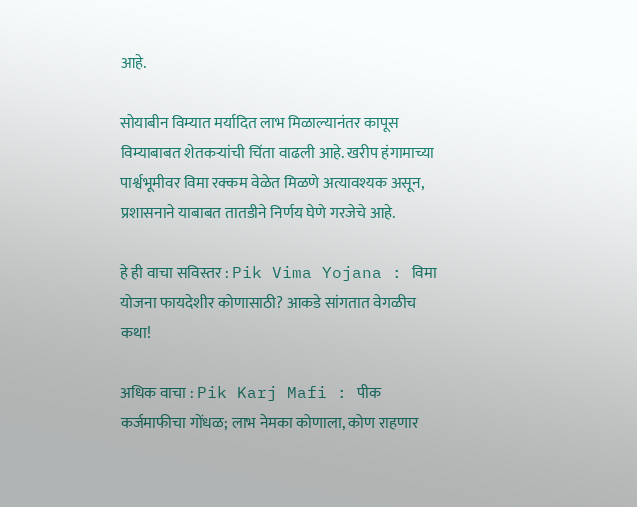आहे.

सोयाबीन विम्यात मर्यादित लाभ मिळाल्यानंतर कापूस विम्याबाबत शेतकऱ्यांची चिंता वाढली आहे. खरीप हंगामाच्या पार्श्वभूमीवर विमा रक्कम वेळेत मिळणे अत्यावश्यक असून, प्रशासनाने याबाबत तातडीने निर्णय घेणे गरजेचे आहे.

हे ही वाचा सविस्तर : Pik Vima Yojana : विमा योजना फायदेशीर कोणासाठी? आकडे सांगतात वेगळीच कथा!

अधिक वाचा : Pik Karj Mafi : पीक कर्जमाफीचा गोंधळ; लाभ नेमका कोणाला, कोण राहणार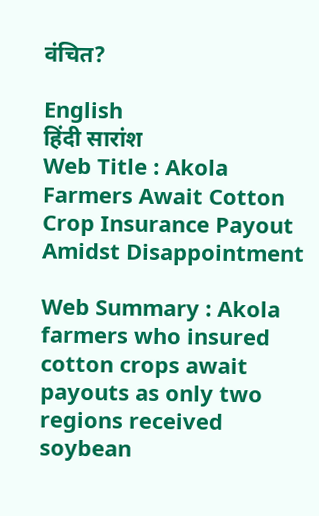वंचित?

English
हिंदी सारांश
Web Title : Akola Farmers Await Cotton Crop Insurance Payout Amidst Disappointment

Web Summary : Akola farmers who insured cotton crops await payouts as only two regions received soybean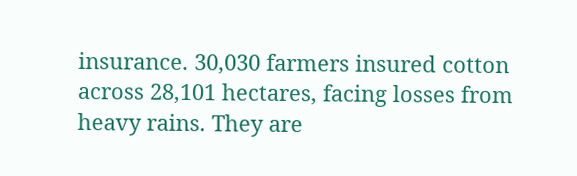insurance. 30,030 farmers insured cotton across 28,101 hectares, facing losses from heavy rains. They are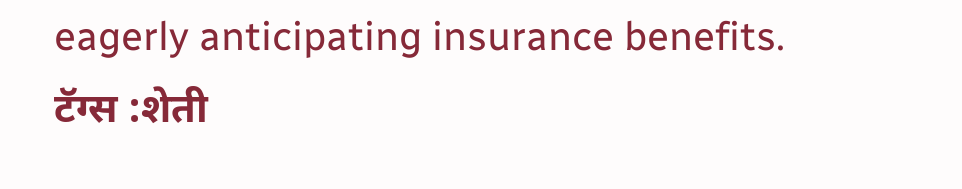eagerly anticipating insurance benefits.
टॅग्स :शेती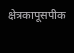क्षेत्रकापूसपीक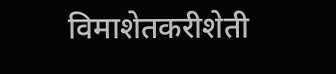विमाशेतकरीशेती